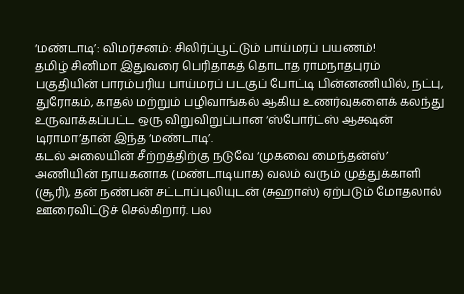‘மண்டாடி’: விமர்சனம்: சிலிர்ப்பூட்டும் பாய்மரப் பயணம்!
தமிழ் சினிமா இதுவரை பெரிதாகத் தொடாத ராமநாதபுரம் பகுதியின் பாரம்பரிய பாய்மரப் படகுப் போட்டி பின்னணியில், நட்பு, துரோகம், காதல் மற்றும் பழிவாங்கல் ஆகிய உணர்வுகளைக் கலந்து உருவாக்கப்பட்ட ஒரு விறுவிறுப்பான ‘ஸ்போர்ட்ஸ் ஆக்ஷன் டிராமா’தான் இந்த ‘மண்டாடி’.
கடல் அலையின் சீற்றத்திற்கு நடுவே ‘முகவை மைந்தன்ஸ்’ அணியின் நாயகனாக (மண்டாடியாக) வலம் வரும் முத்துக்காளி (சூரி), தன் நண்பன் சட்டாப்புலியுடன் (சுஹாஸ்) ஏற்படும் மோதலால் ஊரைவிட்டுச் செல்கிறார். பல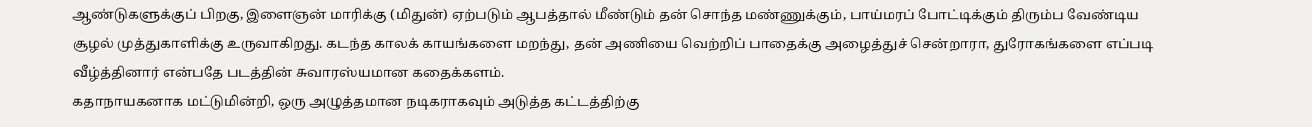ஆண்டுகளுக்குப் பிறகு, இளைஞன் மாரிக்கு (மிதுன்) ஏற்படும் ஆபத்தால் மீண்டும் தன் சொந்த மண்ணுக்கும், பாய்மரப் போட்டிக்கும் திரும்ப வேண்டிய சூழல் முத்துகாளிக்கு உருவாகிறது. கடந்த காலக் காயங்களை மறந்து, தன் அணியை வெற்றிப் பாதைக்கு அழைத்துச் சென்றாரா, துரோகங்களை எப்படி வீழ்த்தினார் என்பதே படத்தின் சுவாரஸ்யமான கதைக்களம்.
கதாநாயகனாக மட்டுமின்றி, ஒரு அழுத்தமான நடிகராகவும் அடுத்த கட்டத்திற்கு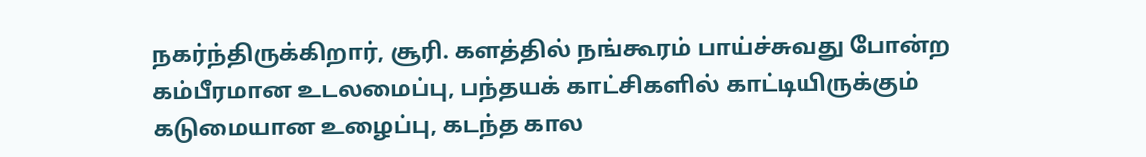நகர்ந்திருக்கிறார், சூரி. களத்தில் நங்கூரம் பாய்ச்சுவது போன்ற கம்பீரமான உடலமைப்பு, பந்தயக் காட்சிகளில் காட்டியிருக்கும் கடுமையான உழைப்பு, கடந்த கால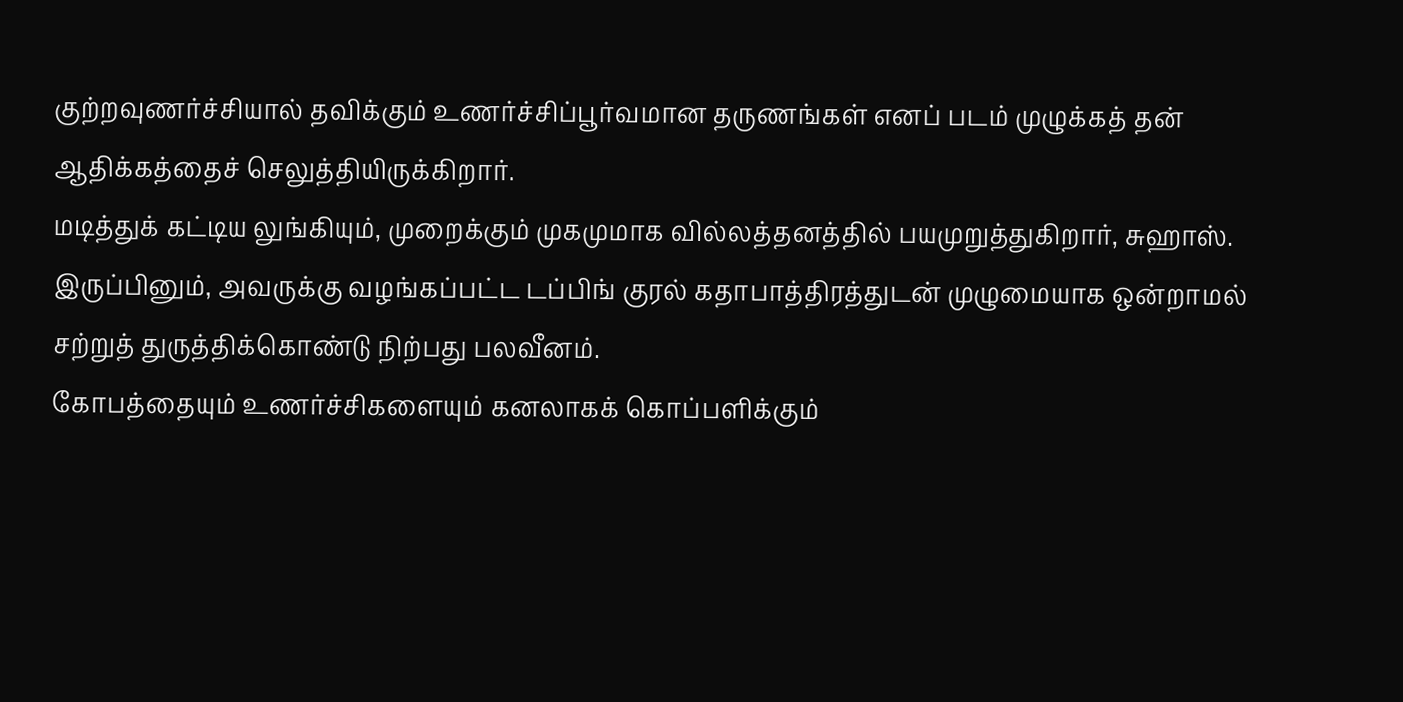குற்றவுணர்ச்சியால் தவிக்கும் உணர்ச்சிப்பூர்வமான தருணங்கள் எனப் படம் முழுக்கத் தன் ஆதிக்கத்தைச் செலுத்தியிருக்கிறார்.
மடித்துக் கட்டிய லுங்கியும், முறைக்கும் முகமுமாக வில்லத்தனத்தில் பயமுறுத்துகிறார், சுஹாஸ். இருப்பினும், அவருக்கு வழங்கப்பட்ட டப்பிங் குரல் கதாபாத்திரத்துடன் முழுமையாக ஒன்றாமல் சற்றுத் துருத்திக்கொண்டு நிற்பது பலவீனம்.
கோபத்தையும் உணர்ச்சிகளையும் கனலாகக் கொப்பளிக்கும்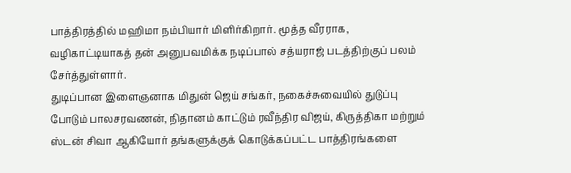பாத்திரத்தில் மஹிமா நம்பியார் மிளிர்கிறார். மூத்த வீரராக, வழிகாட்டியாகத் தன் அனுபவமிக்க நடிப்பால் சத்யராஜ் படத்திற்குப் பலம் சேர்த்துள்ளார்.
துடிப்பான இளைஞனாக மிதுன் ஜெய் சங்கர், நகைச்சுவையில் துடுப்பு போடும் பாலசரவணன், நிதானம் காட்டும் ரவீந்திர விஜய், கிருத்திகா மற்றும் ஸ்டன் சிவா ஆகியோர் தங்களுக்குக் கொடுக்கப்பட்ட பாத்திரங்களை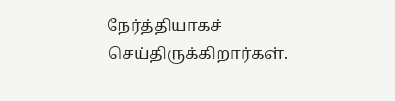நேர்த்தியாகச் செய்திருக்கிறார்கள்.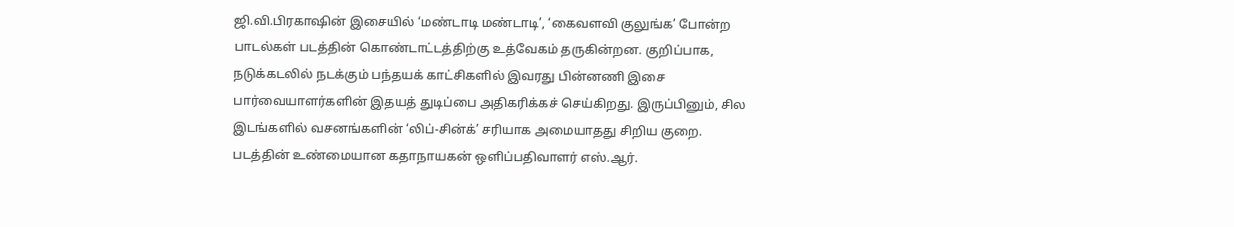ஜி.வி.பிரகாஷின் இசையில் ‘மண்டாடி மண்டாடி’, ‘கைவளவி குலுங்க’ போன்ற பாடல்கள் படத்தின் கொண்டாட்டத்திற்கு உத்வேகம் தருகின்றன. குறிப்பாக, நடுக்கடலில் நடக்கும் பந்தயக் காட்சிகளில் இவரது பின்னணி இசை பார்வையாளர்களின் இதயத் துடிப்பை அதிகரிக்கச் செய்கிறது. இருப்பினும், சில இடங்களில் வசனங்களின் ‘லிப்-சின்க்’ சரியாக அமையாதது சிறிய குறை.
படத்தின் உண்மையான கதாநாயகன் ஒளிப்பதிவாளர் எஸ்.ஆர்.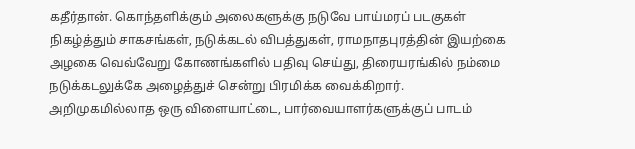கதீர்தான். கொந்தளிக்கும் அலைகளுக்கு நடுவே பாய்மரப் படகுகள் நிகழ்த்தும் சாகசங்கள், நடுக்கடல் விபத்துகள், ராமநாதபுரத்தின் இயற்கை அழகை வெவ்வேறு கோணங்களில் பதிவு செய்து, திரையரங்கில் நம்மை நடுக்கடலுக்கே அழைத்துச் சென்று பிரமிக்க வைக்கிறார்.
அறிமுகமில்லாத ஒரு விளையாட்டை, பார்வையாளர்களுக்குப் பாடம்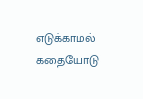எடுக்காமல் கதையோடு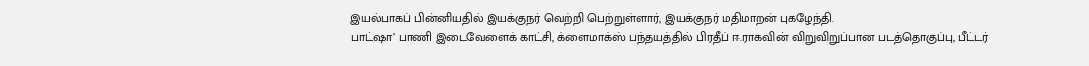இயல்பாகப் பின்னியதில் இயக்குநர் வெற்றி பெற்றுள்ளார், இயக்குநர் மதிமாறன் புகழேந்தி.
பாட்ஷா’ பாணி இடைவேளைக் காட்சி, க்ளைமாக்ஸ் பந்தயத்தில் பிரதீப் ஈ.ராகவின் விறுவிறுப்பான படத்தொகுப்பு, பீட்டர்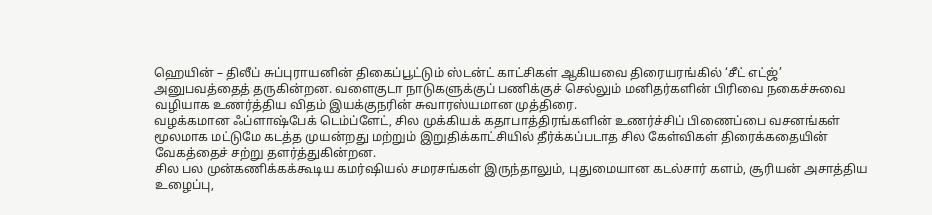ஹெயின் – திலீப் சுப்புராயனின் திகைப்பூட்டும் ஸ்டன்ட் காட்சிகள் ஆகியவை திரையரங்கில் ‘சீட் எட்ஜ்’ அனுபவத்தைத் தருகின்றன. வளைகுடா நாடுகளுக்குப் பணிக்குச் செல்லும் மனிதர்களின் பிரிவை நகைச்சுவை வழியாக உணர்த்திய விதம் இயக்குநரின் சுவாரஸ்யமான முத்திரை.
வழக்கமான ஃப்ளாஷ்பேக் டெம்ப்ளேட், சில முக்கியக் கதாபாத்திரங்களின் உணர்ச்சிப் பிணைப்பை வசனங்கள் மூலமாக மட்டுமே கடத்த முயன்றது மற்றும் இறுதிக்காட்சியில் தீர்க்கப்படாத சில கேள்விகள் திரைக்கதையின் வேகத்தைச் சற்று தளர்த்துகின்றன.
சில பல முன்கணிக்கக்கூடிய கமர்ஷியல் சமரசங்கள் இருந்தாலும், புதுமையான கடல்சார் களம், சூரியன் அசாத்திய உழைப்பு,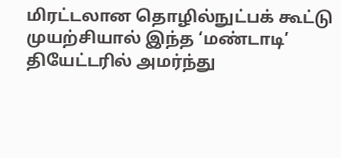மிரட்டலான தொழில்நுட்பக் கூட்டு முயற்சியால் இந்த ‘மண்டாடி’ தியேட்டரில் அமர்ந்து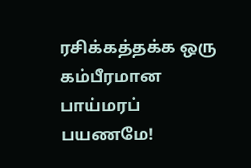ரசிக்கத்தக்க ஒரு கம்பீரமான பாய்மரப் பயணமே!